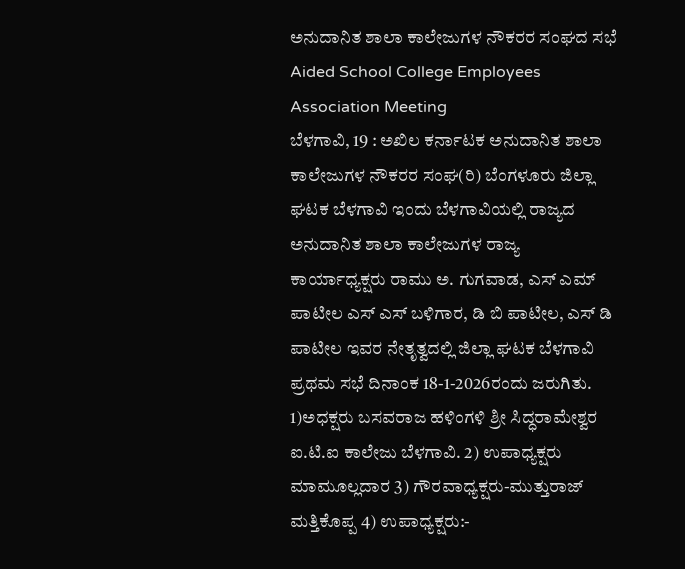ಅನುದಾನಿತ ಶಾಲಾ ಕಾಲೇಜುಗಳ ನೌಕರರ ಸಂಘದ ಸಭೆ
Aided School College Employees Association Meeting
ಬೆಳಗಾವಿ, 19 : ಅಖಿಲ ಕರ್ನಾಟಕ ಅನುದಾನಿತ ಶಾಲಾ ಕಾಲೇಜುಗಳ ನೌಕರರ ಸಂಘ(ರಿ) ಬೆಂಗಳೂರು ಜಿಲ್ಲಾ ಘಟಕ ಬೆಳಗಾವಿ ಇಂದು ಬೆಳಗಾವಿಯಲ್ಲಿ ರಾಜ್ಯದ ಅನುದಾನಿತ ಶಾಲಾ ಕಾಲೇಜುಗಳ ರಾಜ್ಯ ಕಾರ್ಯಾಧ್ಯಕ್ಷರು ರಾಮು ಅ. ಗುಗವಾಡ, ಎಸ್ ಎಮ್ ಪಾಟೀಲ ಎಸ್ ಎಸ್ ಬಳಿಗಾರ, ಡಿ ಬಿ ಪಾಟೀಲ, ಎಸ್ ಡಿ ಪಾಟೀಲ ಇವರ ನೇತೃತ್ವದಲ್ಲಿ ಜಿಲ್ಲಾ ಘಟಕ ಬೆಳಗಾವಿ ಪ್ರಥಮ ಸಭೆ ದಿನಾಂಕ 18-1-2026ರಂದು ಜರುಗಿತು. 1)ಅಧಕ್ಷರು ಬಸವರಾಜ ಹಳಿಂಗಳಿ ಶ್ರೀ ಸಿದ್ಧರಾಮೇಶ್ವರ ಐ.ಟಿ.ಐ ಕಾಲೇಜು ಬೆಳಗಾವಿ. 2) ಉಪಾಧ್ಯಕ್ಷರು ಮಾಮೂಲ್ಲದಾರ 3) ಗೌರವಾಧ್ಯಕ್ಷರು-ಮುತ್ತುರಾಜ್ ಮತ್ತಿಕೊಪ್ಪ 4) ಉಪಾಧ್ಯಕ್ಷರು:-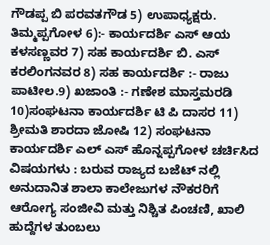ಗೌಡಪ್ಪ ಬಿ ಪರವತಗೌಡ 5) ಉಪಾಧ್ಯಕ್ಷರು. ತಿಮ್ಮಪ್ಪಗೋಳ 6):- ಕಾರ್ಯದರ್ಶಿ ಎಸ್ ಆಯ ಕಳಸಣ್ಣವರ 7) ಸಹ ಕಾರ್ಯದರ್ಶಿ ಬಿ. ಎಸ್ ಕರಲಿಂಗನವರ 8) ಸಹ ಕಾರ್ಯದರ್ಶಿ :- ರಾಜು ಪಾಟೀಲ.9) ಖಜಾಂತಿ :- ಗಣೇಶ ಮಾಸ್ತಮರಡಿ 10)ಸಂಘಟನಾ ಕಾರ್ಯದರ್ಶಿ ಟಿ ಪಿ ದಾಸರ 11) ಶ್ರೀಮತಿ ಶಾರದಾ ಜೋಷಿ 12) ಸಂಘಟನಾ ಕಾರ್ಯದರ್ಶಿ ಎಲ್ ಎಸ್ ಹೊನ್ನಪ್ಪಗೋಳ ಚರ್ಚಿಸಿದ ವಿಷಯಗಳು : ಬರುವ ರಾಜ್ಯದ ಬಜೆಟ್ ನಲ್ಲಿ ಅನುದಾನಿತ ಶಾಲಾ ಕಾಲೇಜುಗಳ ನೌಕರರಿಗೆ ಆರೋಗ್ಯ ಸಂಜೀವಿ ಮತ್ತು ನಿಶ್ಚಿತ ಪಿಂಚಣಿ, ಖಾಲಿ ಹುದ್ದೆಗಳ ತುಂಬಲು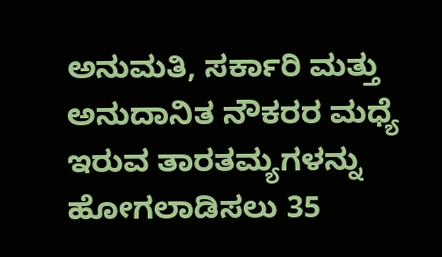ಅನುಮತಿ, ಸರ್ಕಾರಿ ಮತ್ತು ಅನುದಾನಿತ ನೌಕರರ ಮಧ್ಯೆ ಇರುವ ತಾರತಮ್ಯಗಳನ್ನು ಹೋಗಲಾಡಿಸಲು 35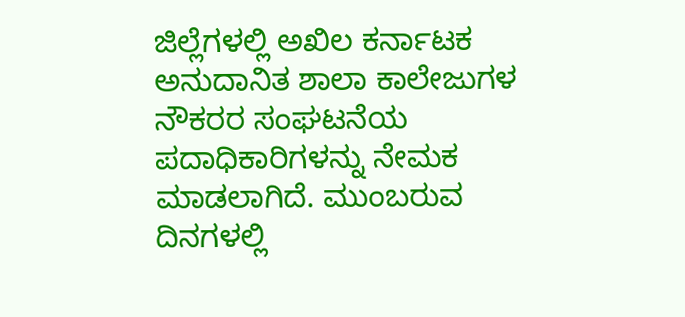ಜಿಲ್ಲೆಗಳಲ್ಲಿ ಅಖಿಲ ಕರ್ನಾಟಕ ಅನುದಾನಿತ ಶಾಲಾ ಕಾಲೇಜುಗಳ ನೌಕರರ ಸಂಘಟನೆಯ ಪದಾಧಿಕಾರಿಗಳನ್ನು ನೇಮಕ ಮಾಡಲಾಗಿದೆ. ಮುಂಬರುವ ದಿನಗಳಲ್ಲಿ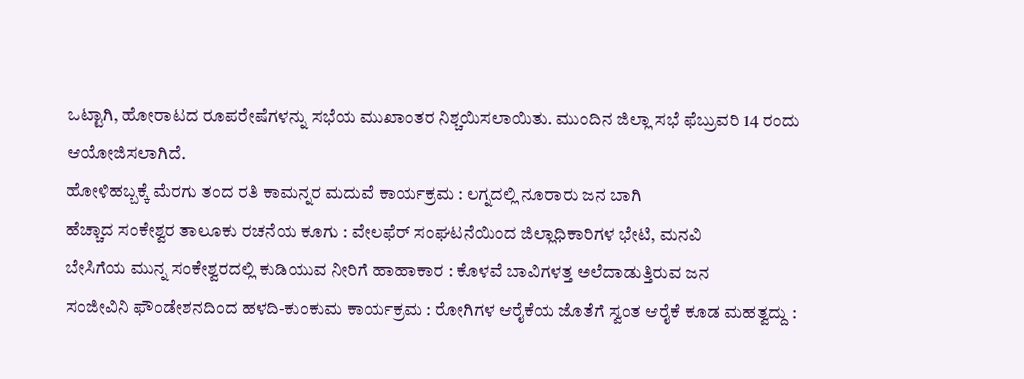ಒಟ್ಟಾಗಿ, ಹೋರಾಟದ ರೂಪರೇಷೆಗಳನ್ನು ಸಭೆಯ ಮುಖಾಂತರ ನಿಶ್ಚಯಿಸಲಾಯಿತು. ಮುಂದಿನ ಜಿಲ್ಲಾ ಸಭೆ ಫೆಬ್ರುವರಿ 14 ರಂದು ಆಯೋಜಿಸಲಾಗಿದೆ.
ಹೋಳಿಹಬ್ಬಕ್ಕೆ ಮೆರಗು ತಂದ ರತಿ ಕಾಮನ್ನರ ಮದುವೆ ಕಾರ್ಯಕ್ರಮ : ಲಗ್ನದಲ್ಲಿ ನೂರಾರು ಜನ ಬಾಗಿ
ಹೆಚ್ಚಾದ ಸಂಕೇಶ್ವರ ತಾಲೂಕು ರಚನೆಯ ಕೂಗು : ವೇಲಫೆರ್ ಸಂಘಟನೆಯಿಂದ ಜಿಲ್ಲಾಧಿಕಾರಿಗಳ ಭೇಟಿ, ಮನವಿ
ಬೇಸಿಗೆಯ ಮುನ್ನ ಸಂಕೇಶ್ವರದಲ್ಲಿ ಕುಡಿಯುವ ನೀರಿಗೆ ಹಾಹಾಕಾರ : ಕೊಳವೆ ಬಾವಿಗಳತ್ತ ಅಲೆದಾಡುತ್ತಿರುವ ಜನ
ಸಂಜೀವಿನಿ ಫೌಂಡೇಶನದಿಂದ ಹಳದಿ-ಕುಂಕುಮ ಕಾರ್ಯಕ್ರಮ : ರೋಗಿಗಳ ಆರೈಕೆಯ ಜೊತೆಗೆ ಸ್ವಂತ ಆರೈಕೆ ಕೂಡ ಮಹತ್ವದ್ದು :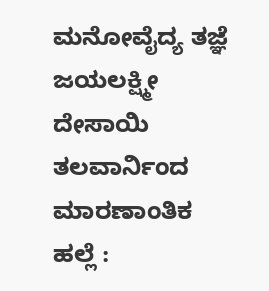ಮನೋವೈದ್ಯ ತಜ್ಞೆ ಜಯಲಕ್ಷ್ಮೀ ದೇಸಾಯಿ
ತಲವಾರ್ನಿಂದ ಮಾರಣಾಂತಿಕ ಹಲ್ಲೆ :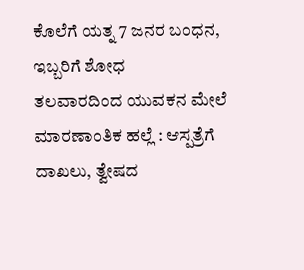ಕೊಲೆಗೆ ಯತ್ನ 7 ಜನರ ಬಂಧನ, ಇಬ್ಬರಿಗೆ ಶೋಧ
ತಲವಾರದಿಂದ ಯುವಕನ ಮೇಲೆ ಮಾರಣಾಂತಿಕ ಹಲ್ಲೆ : ಆಸ್ಪತ್ರೆಗೆ ದಾಖಲು, ತ್ವೇಷದ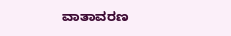ವಾತಾವರಣ